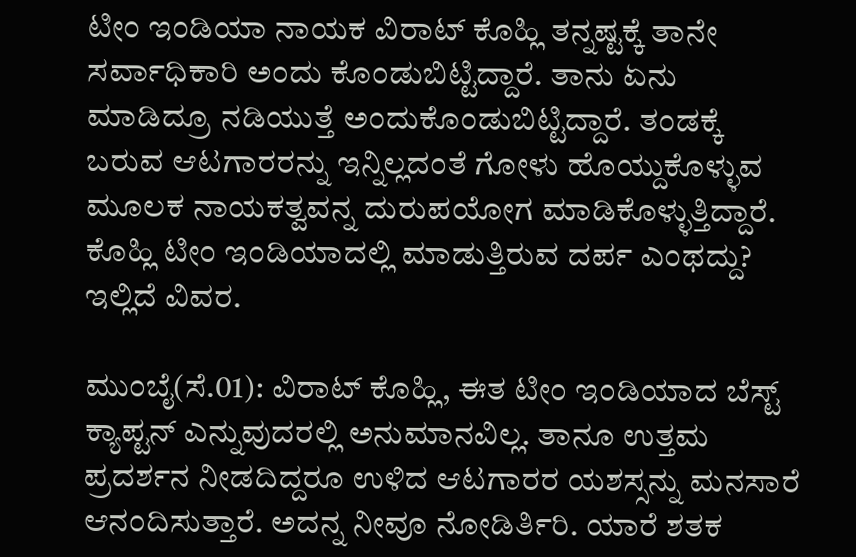ಟೀಂ ಇಂಡಿಯಾ ನಾಯಕ ವಿರಾಟ್ ಕೊಹ್ಲಿ ತನ್ನಷ್ಟಕ್ಕೆ ತಾನೇ ಸರ್ವಾಧಿಕಾರಿ ಅಂದು ಕೊಂಡುಬಿಟ್ಟಿದ್ದಾರೆ. ತಾನು ಏನು ಮಾಡಿದ್ರೂ ನಡಿಯುತ್ತೆ ಅಂದುಕೊಂಡುಬಿಟ್ಟಿದ್ದಾರೆ. ತಂಡಕ್ಕೆ ಬರುವ ಆಟಗಾರರನ್ನು ಇನ್ನಿಲ್ಲದಂತೆ ಗೋಳು ಹೊಯ್ದುಕೊಳ್ಳುವ ಮೂಲಕ ನಾಯಕತ್ವವನ್ನ ದುರುಪಯೋಗ ಮಾಡಿಕೊಳ್ಳುತ್ತಿದ್ದಾರೆ. ಕೊಹ್ಲಿ ಟೀಂ ಇಂಡಿಯಾದಲ್ಲಿ ಮಾಡುತ್ತಿರುವ ದರ್ಪ ಎಂಥದ್ದು? ಇಲ್ಲಿದೆ ವಿವರ.

ಮುಂಬೈ(ಸೆ.01): ವಿರಾಟ್ ಕೊಹ್ಲಿ, ಈತ ಟೀಂ ಇಂಡಿಯಾದ ಬೆಸ್ಟ್ ಕ್ಯಾಪ್ಟನ್ ಎನ್ನುವುದರಲ್ಲಿ ಅನುಮಾನವಿಲ್ಲ. ತಾನೂ ಉತ್ತಮ ಪ್ರದರ್ಶನ ನೀಡದಿದ್ದರೂ ಉಳಿದ ಆಟಗಾರರ ಯಶಸ್ಸನ್ನು ಮನಸಾರೆ ಆನಂದಿಸುತ್ತಾರೆ. ಅದನ್ನ ನೀವೂ ನೋಡಿರ್ತಿರಿ. ಯಾರೆ ಶತಕ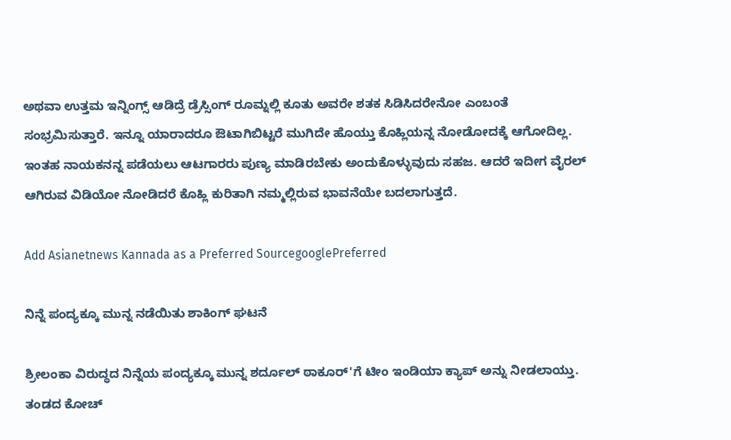ಅಥವಾ ಉತ್ತಮ ಇನ್ನಿಂಗ್ಸ್ ಆಡಿದ್ರೆ ಡ್ರೆಸ್ಸಿಂಗ್ ರೂಮ್ನಲ್ಲಿ ಕೂತು ಅವರೇ ಶತಕ ಸಿಡಿಸಿದರೇನೋ ಎಂಬಂತೆ ಸಂಭ್ರಮಿಸುತ್ತಾರೆ. ಇನ್ನೂ ಯಾರಾದರೂ ಔಟಾಗಿಬಿಟ್ಟರೆ ಮುಗಿದೇ ಹೊಯ್ತು ಕೊಹ್ಲಿಯನ್ನ ನೋಡೋದಕ್ಕೆ ಆಗೋದಿಲ್ಲ. ಇಂತಹ ನಾಯಕನನ್ನ ಪಡೆಯಲು ಆಟಗಾರರು ಪುಣ್ಯ ಮಾಡಿರಬೇಕು ಅಂದುಕೊಳ್ಳುವುದು ಸಹಜ. ಆದರೆ ಇದೀಗ ವೈರಲ್ ಆಗಿರುವ ವಿಡಿಯೋ ನೋಡಿದರೆ ಕೊಹ್ಲಿ ಕುರಿತಾಗಿ ನಮ್ಮಲ್ಲಿರುವ ಭಾವನೆಯೇ ಬದಲಾಗುತ್ತದೆ.

Add Asianetnews Kannada as a Preferred SourcegooglePreferred

ನಿನ್ನೆ ಪಂದ್ಯಕ್ಕೂ ಮುನ್ನ ನಡೆಯಿತು ಶಾಕಿಂಗ್ ಘಟನೆ

ಶ್ರೀಲಂಕಾ ವಿರುದ್ಧದ ನಿನ್ನೆಯ ಪಂದ್ಯಕ್ಕೂ ಮುನ್ನ ಶರ್ದೂಲ್ ಠಾಕೂರ್'ಗೆ ಟೀಂ ಇಂಡಿಯಾ ಕ್ಯಾಪ್ ಅನ್ನು ನೀಡಲಾಯ್ತು. ತಂಡದ ಕೋಚ್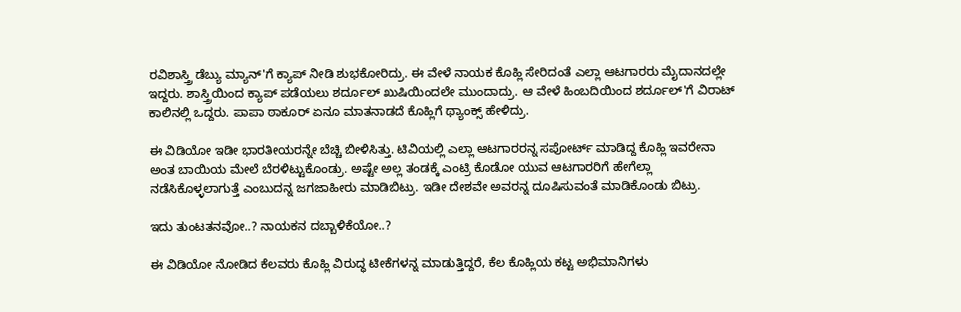ರವಿಶಾಸ್ತ್ರಿ ಡೆಬ್ಯು ಮ್ಯಾನ್'ಗೆ ಕ್ಯಾಪ್ ನೀಡಿ ಶುಭಕೋರಿದ್ರು. ಈ ವೇಳೆ ನಾಯಕ ಕೊಹ್ಲಿ ಸೇರಿದಂತೆ ಎಲ್ಲಾ ಆಟಗಾರರು ಮೈದಾನದಲ್ಲೇ ಇದ್ದರು. ಶಾಸ್ತ್ರಿಯಿಂದ ಕ್ಯಾಪ್ ಪಡೆಯಲು ಶರ್ದೂಲ್ ಖುಷಿಯಿಂದಲೇ ಮುಂದಾದ್ರು. ಆ ವೇಳೆ ಹಿಂಬದಿಯಿಂದ ಶರ್ದೂಲ್'ಗೆ ವಿರಾಟ್ ಕಾಲಿನಲ್ಲಿ ಒದ್ದರು. ಪಾಪಾ ಠಾಕೂರ್ ಏನೂ ಮಾತನಾಡದೆ ಕೊಹ್ಲಿಗೆ ಥ್ಯಾಂಕ್ಸ್ ಹೇಳಿದ್ರು.

ಈ ವಿಡಿಯೋ ಇಡೀ ಭಾರತೀಯರನ್ನೇ ಬೆಚ್ಚಿ ಬೀಳಿಸಿತ್ತು. ಟಿವಿಯಲ್ಲಿ ಎಲ್ಲಾ ಆಟಗಾರರನ್ನ ಸಪೋರ್ಟ್ ಮಾಡಿದ್ದ ಕೊಹ್ಲಿ ಇವರೇನಾ ಅಂತ ಬಾಯಿಯ ಮೇಲೆ ಬೆರಳಿಟ್ಟುಕೊಂಡ್ರು. ಅಷ್ಟೇ ಅಲ್ಲ ತಂಡಕ್ಕೆ ಎಂಟ್ರಿ ಕೊಡೋ ಯುವ ಆಟಗಾರರಿಗೆ ಹೇಗೆಲ್ಲಾ ನಡೆಸಿಕೊಳ್ಳಲಾಗುತ್ತೆ ಎಂಬುದನ್ನ ಜಗಜಾಹೀರು ಮಾಡಿಬಿಟ್ರು. ಇಡೀ ದೇಶವೇ ಅವರನ್ನ ದೂಷಿಸುವಂತೆ ಮಾಡಿಕೊಂಡು ಬಿಟ್ರು.

ಇದು ತುಂಟತನವೋ..? ನಾಯಕನ ದಬ್ಬಾಳಿಕೆಯೋ..?

ಈ ವಿಡಿಯೋ ನೋಡಿದ ಕೆಲವರು ಕೊಹ್ಲಿ ವಿರುದ್ಧ ಟೀಕೆಗಳನ್ನ ಮಾಡುತ್ತಿದ್ದರೆ, ಕೆಲ ಕೊಹ್ಲಿಯ ಕಟ್ಟ ಅಭಿಮಾನಿಗಳು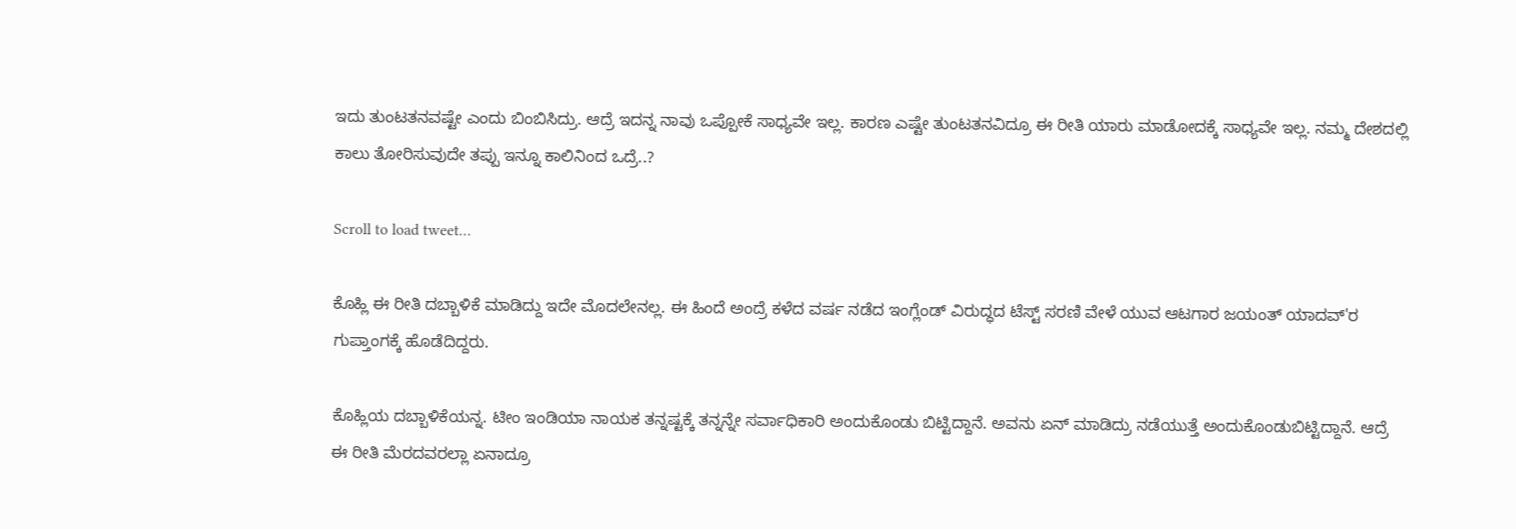ಇದು ತುಂಟತನವಷ್ಟೇ ಎಂದು ಬಿಂಬಿಸಿದ್ರು. ಆದ್ರೆ ಇದನ್ನ ನಾವು ಒಪ್ಪೋಕೆ ಸಾಧ್ಯವೇ ಇಲ್ಲ. ಕಾರಣ ಎಷ್ಟೇ ತುಂಟತನವಿದ್ರೂ ಈ ರೀತಿ ಯಾರು ಮಾಡೋದಕ್ಕೆ ಸಾಧ್ಯವೇ ಇಲ್ಲ. ನಮ್ಮ ದೇಶದಲ್ಲಿ ಕಾಲು ತೋರಿಸುವುದೇ ತಪ್ಪು ಇನ್ನೂ ಕಾಲಿನಿಂದ ಒದ್ರೆ..?

Scroll to load tweet…

ಕೊಹ್ಲಿ ಈ ರೀತಿ ದಬ್ಬಾಳಿಕೆ ಮಾಡಿದ್ದು ಇದೇ ಮೊದಲೇನಲ್ಲ. ಈ ಹಿಂದೆ ಅಂದ್ರೆ ಕಳೆದ ವರ್ಷ ನಡೆದ ಇಂಗ್ಲೆಂಡ್ ವಿರುದ್ಧದ ಟೆಸ್ಟ್ ಸರಣಿ ವೇಳೆ ಯುವ ಆಟಗಾರ ಜಯಂತ್ ಯಾದವ್'ರ ಗುಪ್ತಾಂಗಕ್ಕೆ ಹೊಡೆದಿದ್ದರು.

ಕೊಹ್ಲಿಯ ದಬ್ಬಾಳಿಕೆಯನ್ನ. ಟೀಂ ಇಂಡಿಯಾ ನಾಯಕ ತನ್ನಷ್ಟಕ್ಕೆ ತನ್ನನ್ನೇ ಸರ್ವಾಧಿಕಾರಿ ಅಂದುಕೊಂಡು ಬಿಟ್ಟಿದ್ದಾನೆ. ಅವನು ಏನ್ ಮಾಡಿದ್ರು ನಡೆಯುತ್ತೆ ಅಂದುಕೊಂಡುಬಿಟ್ಟಿದ್ದಾನೆ. ಆದ್ರೆ ಈ ರೀತಿ ಮೆರದವರಲ್ಲಾ ಏನಾದ್ರೂ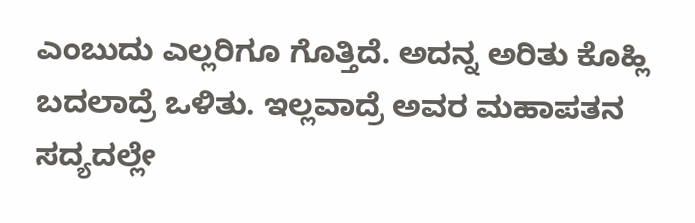ಎಂಬುದು ಎಲ್ಲರಿಗೂ ಗೊತ್ತಿದೆ. ಅದನ್ನ ಅರಿತು ಕೊಹ್ಲಿ ಬದಲಾದ್ರೆ ಒಳಿತು. ಇಲ್ಲವಾದ್ರೆ ಅವರ ಮಹಾಪತನ ಸದ್ಯದಲ್ಲೇ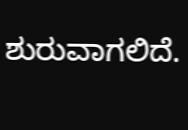ಶುರುವಾಗಲಿದೆ.